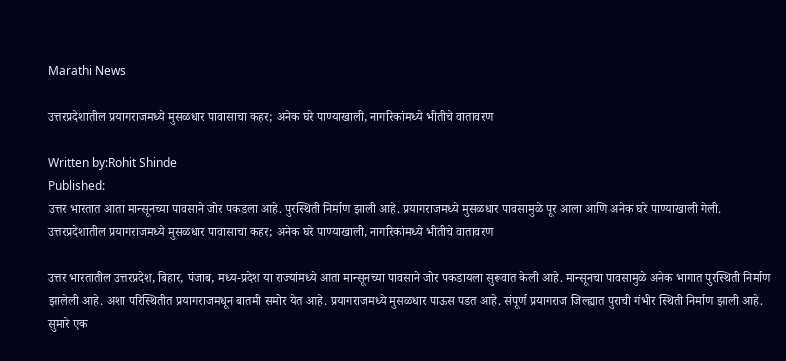Marathi News

उत्तरप्रदेशातील प्रयागराजमध्ये मुसळधार पावासाचा कहर; अनेक घरे पाण्याखाली, नागरिकांमध्ये भीतीचे वातावरण

Written by:Rohit Shinde
Published:
उत्तर भारतात आता मान्सूनच्या पावसाने जोर पकडला आहे. पुरस्थिती निर्माण झाली आहे. प्रयागराजमध्ये मुसळधार पावसामुळे पूर आला आणि अनेक घरे पाण्याखाली गेली.
उत्तरप्रदेशातील प्रयागराजमध्ये मुसळधार पावासाचा कहर; अनेक घरे पाण्याखाली, नागरिकांमध्ये भीतीचे वातावरण

उत्तर भारतातील उत्तरप्रदेश, बिहार, पंजाब, मध्य-प्रदेश या राज्यांमध्ये आता मान्सूनच्या पावसाने जोर पकडायला सुरूवात केली आहे. मान्सूनचा पावसामुळे अनेक भागात पुरस्थिती निर्माण झालेली आहे. अशा परिस्थितीत प्रयागराजमधून बातमी समोर येत आहे. प्रयागराजमध्ये मुसळधार पाऊस पडत आहे. संपूर्ण प्रयागराज जिल्ह्यात पुराची गंभीर स्थिती निर्माण झाली आहे. सुमारे एक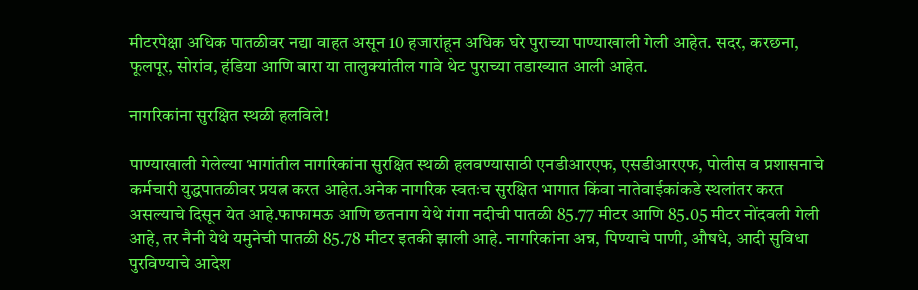मीटरपेक्षा अधिक पातळीवर नद्या वाहत असून 10 हजारांहून अधिक घरे पुराच्या पाण्याखाली गेली आहेत. सदर, करछना, फूलपूर, सोरांव, हंडिया आणि बारा या तालुक्यांतील गावे थेट पुराच्या तडाख्यात आली आहेत.

नागरिकांना सुरक्षित स्थळी हलविले!

पाण्याखाली गेलेल्या भागांतील नागरिकांना सुरक्षित स्थळी हलवण्यासाठी एनडीआरएफ, एसडीआरएफ, पोलीस व प्रशासनाचे कर्मचारी युद्धपातळीवर प्रयत्न करत आहेत.अनेक नागरिक स्वतःच सुरक्षित भागात किंवा नातेवाईकांकडे स्थलांतर करत असल्याचे दिसून येत आहे.फाफामऊ आणि छतनाग येथे गंगा नदीची पातळी 85.77 मीटर आणि 85.05 मीटर नोंदवली गेली आहे, तर नैनी येथे यमुनेची पातळी 85.78 मीटर इतकी झाली आहे. नागरिकांना अन्न, पिण्याचे पाणी, औषधे, आदी सुविधा पुरविण्याचे आदेश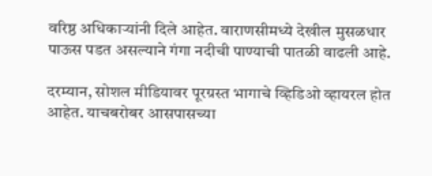वरिष्ठ अधिकाऱ्यांनी दिले आहेत. वाराणसीमध्ये देखील मुसळधार पाऊस पडत असल्याने गंगा नदीची पाण्याची पातळी वाढली आहे.

दरम्यान, सोशल मीडियावर पूरग्रस्त भागाचे व्हिडिओ व्हायरल होत आहेत. याचबरोबर आसपासच्या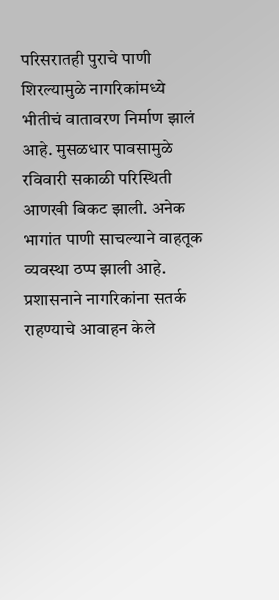परिसरातही पुराचे पाणी शिरल्यामुळे नागरिकांमध्ये भीतीचं वातावरण निर्माण झालं आहे. मुसळधार पावसामुळे रविवारी सकाळी परिस्थिती आणखी बिकट झाली. अनेक भागांत पाणी साचल्याने वाहतूक व्यवस्था ठप्प झाली आहे. प्रशासनाने नागरिकांना सतर्क राहण्याचे आवाहन केले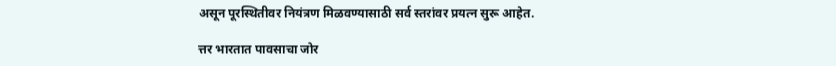असून पूरस्थितीवर नियंत्रण मिळवण्यासाठी सर्व स्तरांवर प्रयत्न सुरू आहेत.

त्तर भारतात पावसाचा जोर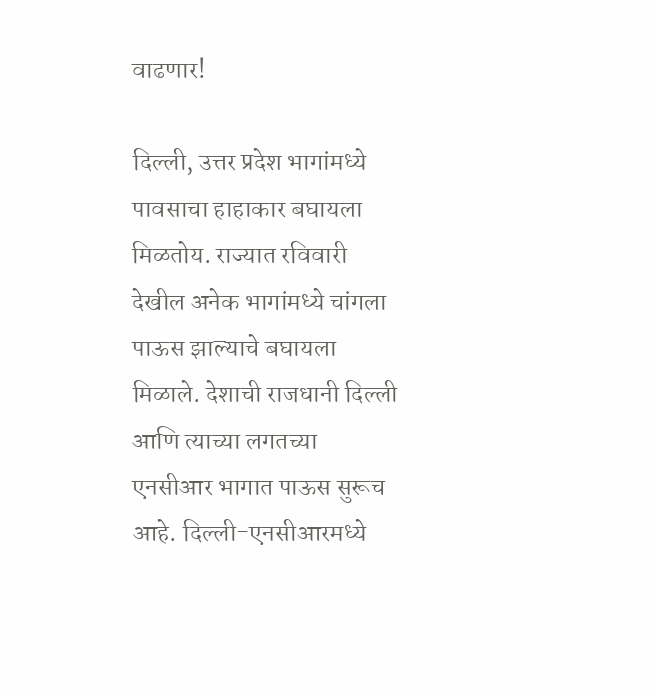वाढणार!

दिल्ली, उत्तर प्रदेश भागांमध्ये पावसाचा हाहाकार बघायला मिळतोय. राज्यात रविवारी देखील अनेक भागांमध्ये चांगला पाऊस झाल्याचे बघायला मिळाले. देशाची राजधानी दिल्ली आणि त्याच्या लगतच्या एनसीआर भागात पाऊस सुरूच आहे. दिल्ली-एनसीआरमध्ये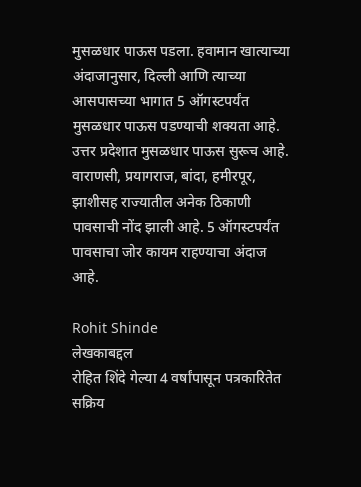मुसळधार पाऊस पडला. हवामान खात्याच्या अंदाजानुसार, दिल्ली आणि त्याच्या आसपासच्या भागात 5 ऑगस्टपर्यंत मुसळधार पाऊस पडण्याची शक्यता आहे. उत्तर प्रदेशात मुसळधार पाऊस सुरूच आहे. वाराणसी, प्रयागराज, बांदा, हमीरपूर, झाशीसह राज्यातील अनेक ठिकाणी पावसाची नोंद झाली आहे. 5 ऑगस्टपर्यंत पावसाचा जोर कायम राहण्याचा अंदाज आहे.

Rohit Shinde
लेखकाबद्दल
रोहित शिंदे गेल्या 4 वर्षांपासून पत्रकारितेत सक्रिय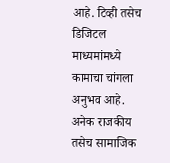आहे. टिव्ही तसेच डिजिटल माध्यमांमध्ये कामाचा चांगला अनुभव आहे. अनेक राजकीय तसेच सामाजिक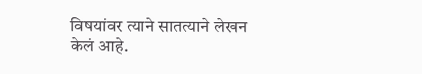विषयांवर त्याने सातत्याने लेखन केलं आहे.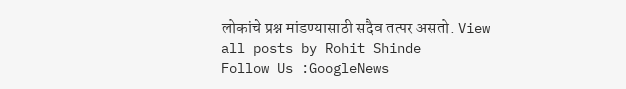लोकांचे प्रश्न मांडण्यासाठी सदैव तत्पर असतो. View all posts by Rohit Shinde
Follow Us :GoogleNews